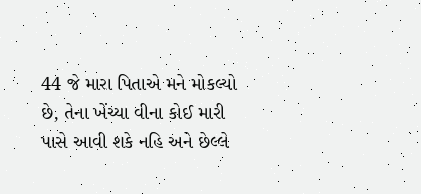44 જે મારા પિતાએ મને મોકલ્યો છે, તેના ખેંચ્યા વીના કોઈ મારી પાસે આવી શકે નહિ અને છેલ્લે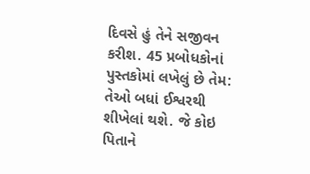દિવસે હું તેને સજીવન કરીશ. 45 પ્રબોધકોનાં પુસ્તકોમાં લખેલું છે તેમ: તેઓ બધાં ઈશ્વરથી શીખેલાં થશે. જે કોઇ પિતાને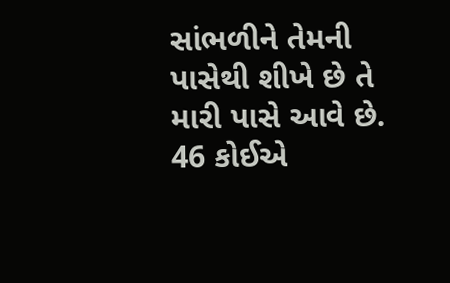સાંભળીને તેમની પાસેથી શીખે છે તે મારી પાસે આવે છે. 46 કોઈએ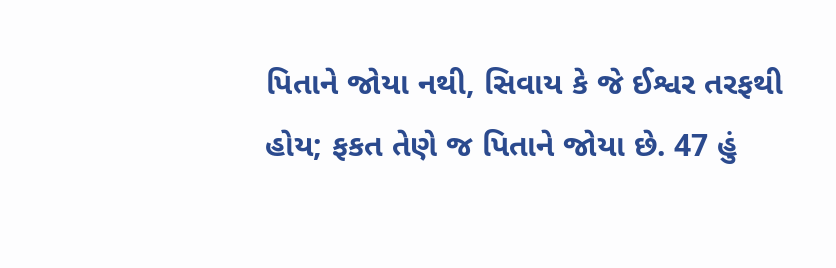પિતાને જોયા નથી, સિવાય કે જે ઈશ્વર તરફથી હોય; ફકત તેણે જ પિતાને જોયા છે. 47 હું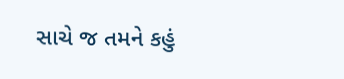સાચે જ તમને કહું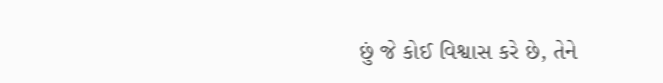છું જે કોઈ વિશ્વાસ કરે છે, તેને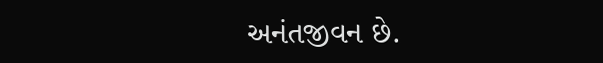અનંતજીવન છે.